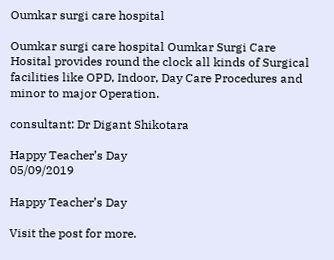Oumkar surgi care hospital

Oumkar surgi care hospital Oumkar Surgi Care Hosital provides round the clock all kinds of Surgical facilities like OPD, Indoor, Day Care Procedures and minor to major Operation.

consultant: Dr Digant Shikotara

Happy Teacher’s Day
05/09/2019

Happy Teacher’s Day

Visit the post for more.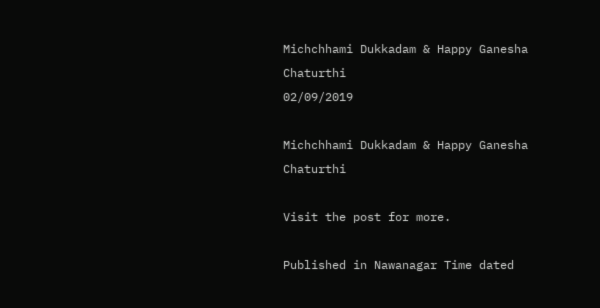Michchhami Dukkadam & Happy Ganesha Chaturthi
02/09/2019

Michchhami Dukkadam & Happy Ganesha Chaturthi

Visit the post for more.

Published in Nawanagar Time dated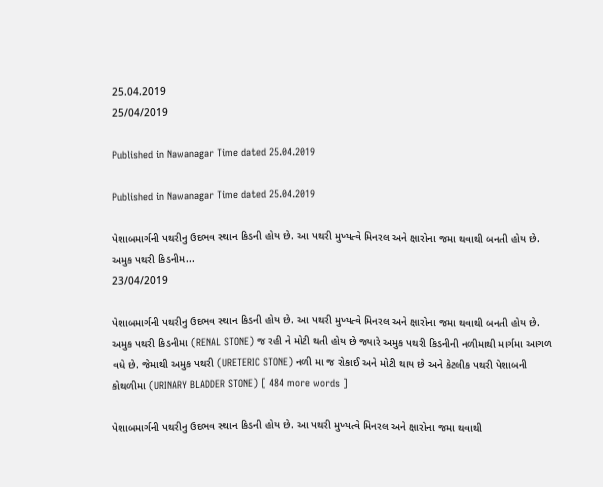25.04.2019
25/04/2019

Published in Nawanagar Time dated 25.04.2019

Published in Nawanagar Time dated 25.04.2019

પેશાબમાર્ગની પથરીનુ ઉદભવ સ્થાન કિડની હોય છે. આ પથરી મુખ્યત્વે મિનરલ અને ક્ષારોના જમા થવાથી બનતી હોય છે. અમુક પથરી કિડનીમ...
23/04/2019

પેશાબમાર્ગની પથરીનુ ઉદભવ સ્થાન કિડની હોય છે. આ પથરી મુખ્યત્વે મિનરલ અને ક્ષારોના જમા થવાથી બનતી હોય છે. અમુક પથરી કિડનીમા (RENAL STONE) જ રહી ને મોટી થતી હોય છે જ્યારે અમુક પથરી કિડનીની નળીમાથી માર્ગમા આગળ વધે છે. જેમાથી અમુક પથરી (URETERIC STONE) નળી મા જ રોકાઈ અને મોટી થાય છે અને કેટલીક પથરી પેશાબની કોથળીમા (URINARY BLADDER STONE) [ 484 more words ]

પેશાબમાર્ગની પથરીનુ ઉદભવ સ્થાન કિડની હોય છે. આ પથરી મુખ્યત્વે મિનરલ અને ક્ષારોના જમા થવાથી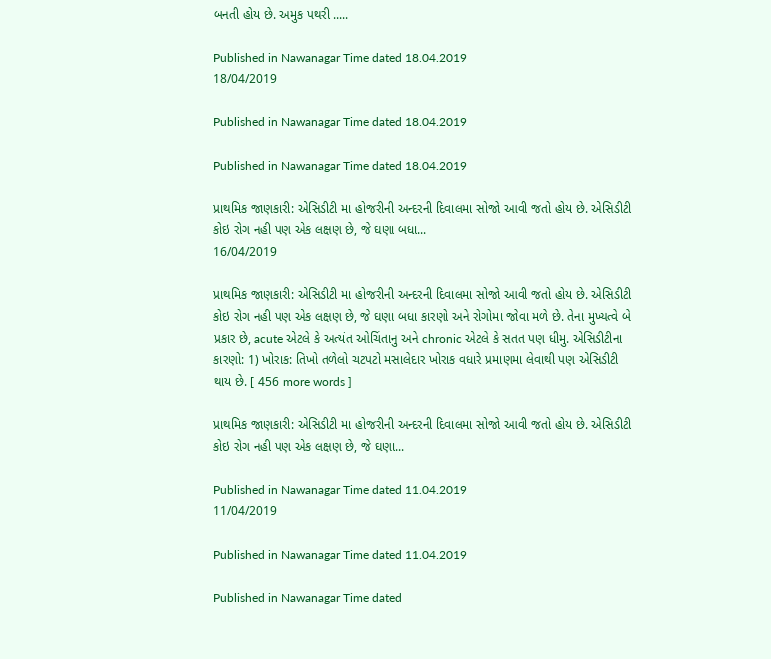બનતી હોય છે. અમુક પથરી .....

Published in Nawanagar Time dated 18.04.2019
18/04/2019

Published in Nawanagar Time dated 18.04.2019

Published in Nawanagar Time dated 18.04.2019

પ્રાથમિક જાણકારી: એસિડીટી મા હોજરીની અન્દરની દિવાલમા સોજો આવી જતો હોય છે. એસિડીટી કોઇ રોગ નહી પણ એક લક્ષણ છે, જે ઘણા બધા...
16/04/2019

પ્રાથમિક જાણકારી: એસિડીટી મા હોજરીની અન્દરની દિવાલમા સોજો આવી જતો હોય છે. એસિડીટી કોઇ રોગ નહી પણ એક લક્ષણ છે, જે ઘણા બધા કારણો અને રોગોમા જોવા મળે છે. તેના મુખ્યત્વે બે પ્રકાર છે, acute એટલે કે અત્યંત ઓચિંતાનુ અને chronic એટલે કે સતત પણ ધીમુ. એસિડીટીના કારણો: 1) ખોરાક: તિખો તળેલો ચટપટો મસાલેદાર ખોરાક વધારે પ્રમાણમા લેવાથી પણ એસિડીટી થાય છે. [ 456 more words ]

પ્રાથમિક જાણકારી: એસિડીટી મા હોજરીની અન્દરની દિવાલમા સોજો આવી જતો હોય છે. એસિડીટી કોઇ રોગ નહી પણ એક લક્ષણ છે, જે ઘણા...

Published in Nawanagar Time dated 11.04.2019
11/04/2019

Published in Nawanagar Time dated 11.04.2019

Published in Nawanagar Time dated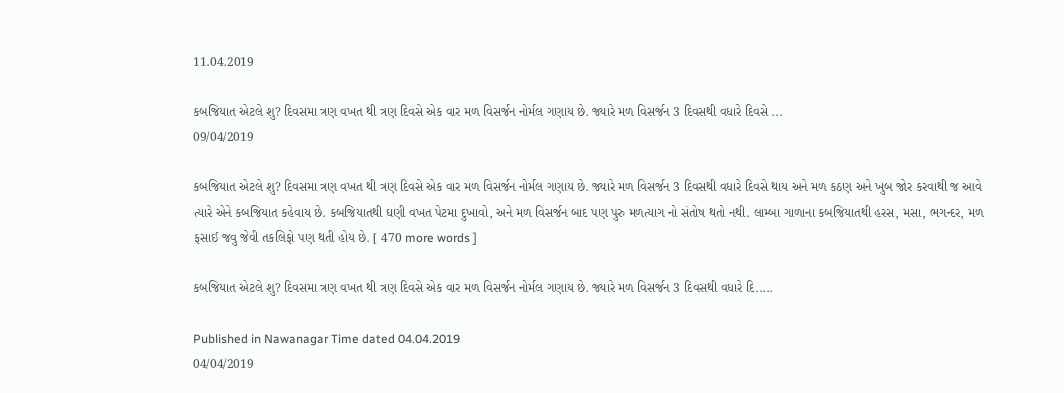11.04.2019

કબજિયાત એટલે શુ? દિવસમા ત્રણ વખત થી ત્રણ દિવસે એક વાર મળ વિસર્જન નોર્મલ ગણાય છે. જ્યારે મળ વિસર્જન 3 દિવસથી વધારે દિવસે ...
09/04/2019

કબજિયાત એટલે શુ? દિવસમા ત્રણ વખત થી ત્રણ દિવસે એક વાર મળ વિસર્જન નોર્મલ ગણાય છે. જ્યારે મળ વિસર્જન 3 દિવસથી વધારે દિવસે થાય અને મળ કઠણ અને ખુબ જોર કરવાથી જ આવે ત્યારે એને કબજિયાત કહેવાય છે. કબજિયાતથી ઘણી વખત પેટમા દુખાવો, અને મળ વિસર્જન બાદ પણ પુરુ મળત્યાગ નો સંતોષ થતો નથી. લામ્બા ગાળાના કબજિયાતથી હરસ, મસા, ભગન્દર, મળ ફસાઈ જવુ જેવી તકલિફો પણ થતી હોય છે. [ 470 more words ]

કબજિયાત એટલે શુ? દિવસમા ત્રણ વખત થી ત્રણ દિવસે એક વાર મળ વિસર્જન નોર્મલ ગણાય છે. જ્યારે મળ વિસર્જન 3 દિવસથી વધારે દિ.....

Published in Nawanagar Time dated 04.04.2019
04/04/2019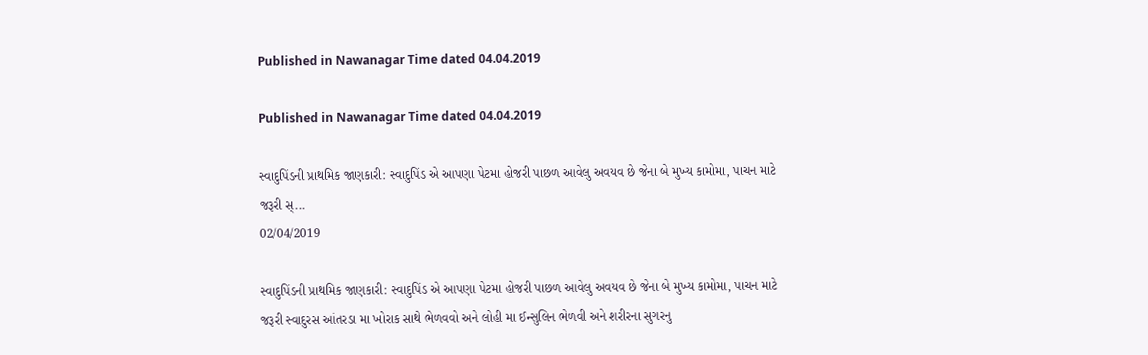Published in Nawanagar Time dated 04.04.2019

Published in Nawanagar Time dated 04.04.2019

સ્વાદુપિંડની પ્રાથમિક જાણકારી: સ્વાદુપિંડ એ આપણા પેટમા હોજરી પાછળ આવેલુ અવયવ છે જેના બે મુખ્ય કામોમા, પાચન માટે જરૂરી સ્...
02/04/2019

સ્વાદુપિંડની પ્રાથમિક જાણકારી: સ્વાદુપિંડ એ આપણા પેટમા હોજરી પાછળ આવેલુ અવયવ છે જેના બે મુખ્ય કામોમા, પાચન માટે જરૂરી સ્વાદુરસ આંતરડા મા ખોરાક સાથે ભેળવવો અને લોહી મા ઈન્સુલિન ભેળવી અને શરીરના સુગરનુ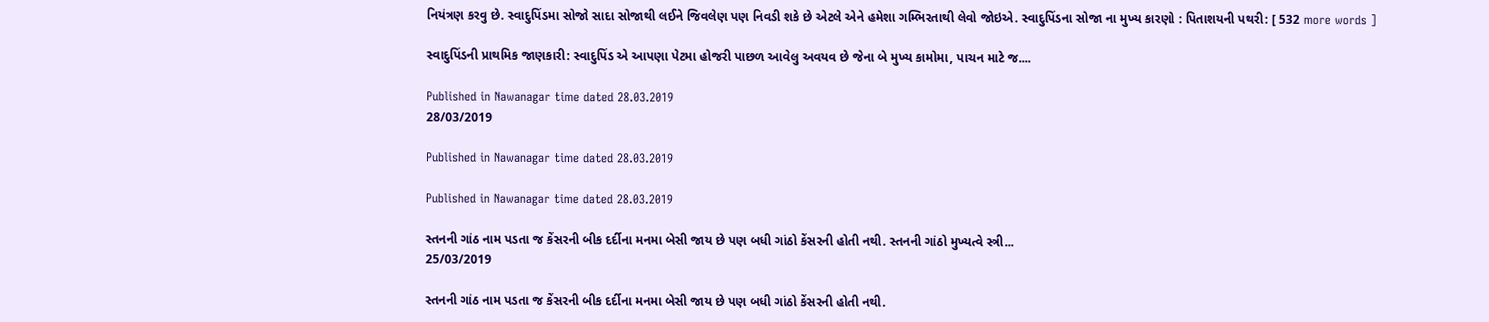નિયંત્રણ કરવુ છે. સ્વાદુપિંડમા સોજો સાદા સોજાથી લઈને જિવલેણ પણ નિવડી શકે છે એટલે એને હમેશા ગમ્ભિરતાથી લેવો જોઇએ. સ્વાદુપિંડના સોજા ના મુખ્ય કારણો : પિતાશયની પથરી: [ 532 more words ]

સ્વાદુપિંડની પ્રાથમિક જાણકારી: સ્વાદુપિંડ એ આપણા પેટમા હોજરી પાછળ આવેલુ અવયવ છે જેના બે મુખ્ય કામોમા, પાચન માટે જ....

Published in Nawanagar time dated 28.03.2019
28/03/2019

Published in Nawanagar time dated 28.03.2019

Published in Nawanagar time dated 28.03.2019

સ્તનની ગાંઠ નામ પડતા જ કેંસરની બીક દર્દીના મનમા બેસી જાય છે પણ બધી ગાંઠો કેંસરની હોતી નથી. સ્તનની ગાંઠો મુખ્યત્વે સ્ત્રી...
25/03/2019

સ્તનની ગાંઠ નામ પડતા જ કેંસરની બીક દર્દીના મનમા બેસી જાય છે પણ બધી ગાંઠો કેંસરની હોતી નથી.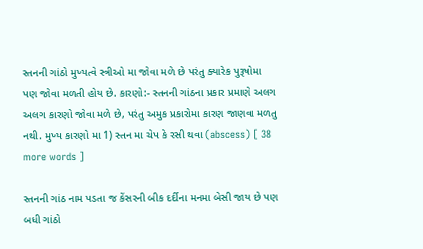સ્તનની ગાંઠો મુખ્યત્વે સ્ત્રીઓ મા જોવા મળે છે પરંતુ ક્યારેક પુરૂષોમા પણ જોવા મળતી હોય છે. કારણો:- સ્તનની ગાંઠના પ્રકાર પ્રમાણે અલગ અલગ કારણો જોવા મળે છે, પરંતુ અમુક પ્રકારોમા કારણ જાણવા મળતુ નથી. મુખ્ય કારણો મા 1) સ્તન મા ચેપ કે રસી થવા (abscess) [ 38 more words ]

સ્તનની ગાંઠ નામ પડતા જ કેંસરની બીક દર્દીના મનમા બેસી જાય છે પણ બધી ગાંઠો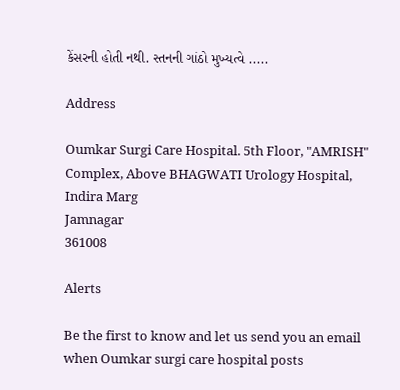કેંસરની હોતી નથી. સ્તનની ગાંઠો મુખ્યત્વે .....

Address

Oumkar Surgi Care Hospital. 5th Floor, "AMRISH" Complex, Above BHAGWATI Urology Hospital, Indira Marg
Jamnagar
361008

Alerts

Be the first to know and let us send you an email when Oumkar surgi care hospital posts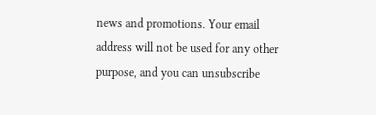news and promotions. Your email address will not be used for any other purpose, and you can unsubscribe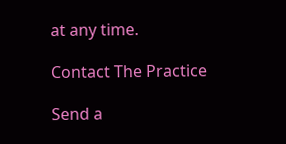at any time.

Contact The Practice

Send a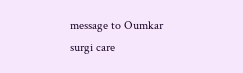message to Oumkar surgi care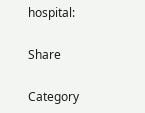hospital:

Share

Category